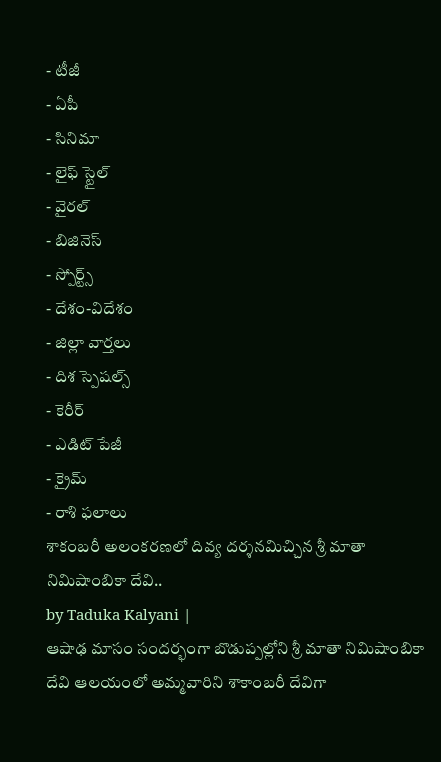- టీజీ
- ఏపీ
- సినిమా
- లైఫ్ స్టైల్
- వైరల్
- బిజినెస్
- స్పోర్ట్స్
- దేశం-విదేశం
- జిల్లా వార్తలు
- దిశ స్పెషల్స్
- కెరీర్
- ఎడిట్ పేజీ
- క్రైమ్
- రాశి ఫలాలు
శాకంబరీ అలంకరణలో దివ్య దర్శనమిచ్చిన శ్రీ మాతా నిమిషాంబికా దేవి..
by Taduka Kalyani |
ఆషాఢ మాసం సందర్భంగా బొడుప్పల్లోని శ్రీ మాతా నిమిషాంబికా దేవి ఆలయంలో అమ్మవారిని శాకాంబరీ దేవిగా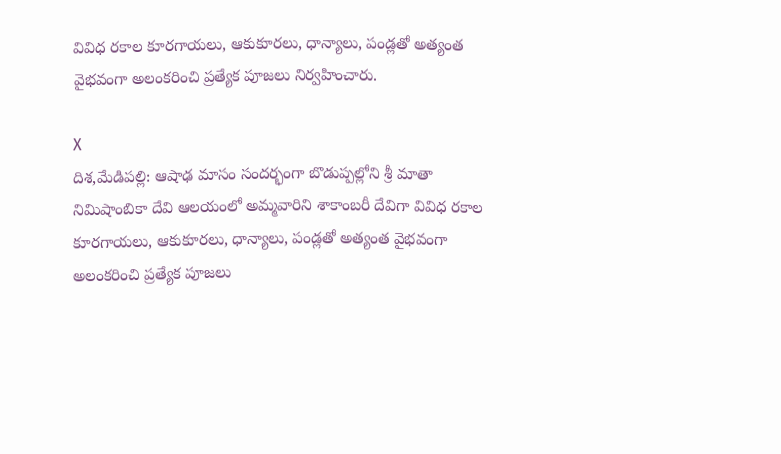వివిధ రకాల కూరగాయలు, ఆకుకూరలు, ధాన్యాలు, పండ్లతో అత్యంత వైభవంగా అలంకరించి ప్రత్యేక పూజలు నిర్వహించారు.

X
దిశ,మేడిపల్లి: ఆషాఢ మాసం సందర్భంగా బొడుప్పల్లోని శ్రీ మాతా నిమిషాంబికా దేవి ఆలయంలో అమ్మవారిని శాకాంబరీ దేవిగా వివిధ రకాల కూరగాయలు, ఆకుకూరలు, ధాన్యాలు, పండ్లతో అత్యంత వైభవంగా అలంకరించి ప్రత్యేక పూజలు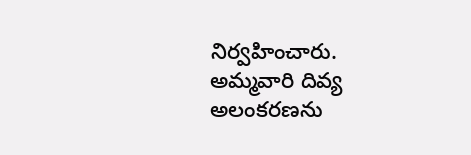నిర్వహించారు. అమ్మవారి దివ్య అలంకరణను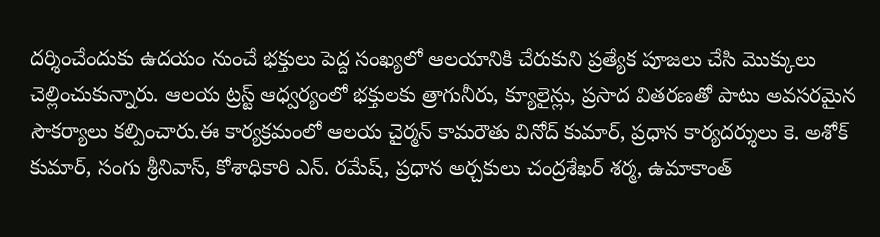దర్శించేందుకు ఉదయం నుంచే భక్తులు పెద్ద సంఖ్యలో ఆలయానికి చేరుకుని ప్రత్యేక పూజలు చేసి మొక్కులు చెల్లించుకున్నారు. ఆలయ ట్రస్ట్ ఆధ్వర్యంలో భక్తులకు త్రాగునీరు, క్యూలైన్లు, ప్రసాద వితరణతో పాటు అవసరమైన సౌకర్యాలు కల్పించారు.ఈ కార్యక్రమంలో ఆలయ చైర్మన్ కామరౌతు వినోద్ కుమార్, ప్రధాన కార్యదర్శులు కె. అశోక్ కుమార్, సంగు శ్రీనివాస్, కోశాధికారి ఎన్. రమేష్, ప్రధాన అర్చకులు చంద్రశేఖర్ శర్మ, ఉమాకాంత్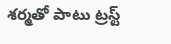శర్మతో పాటు ట్రస్ట్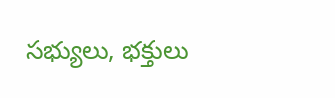సభ్యులు, భక్తులు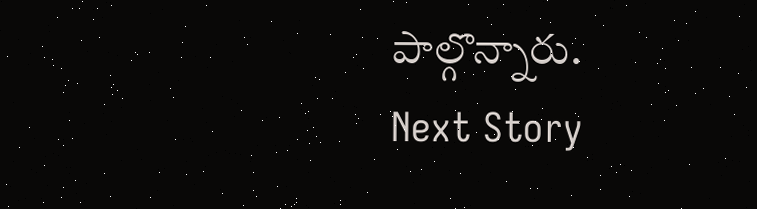పాల్గొన్నారు.
Next Story